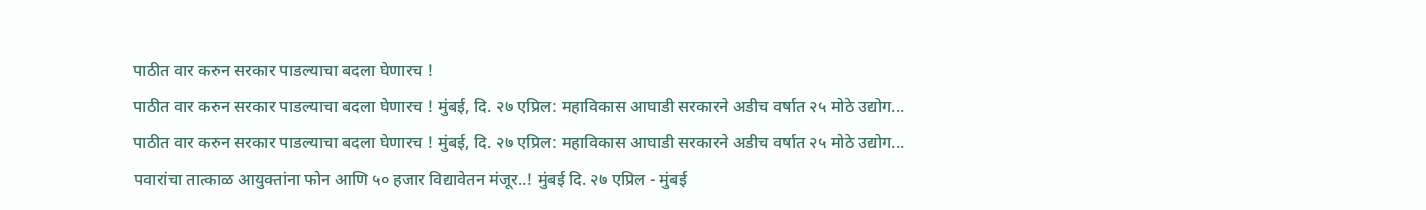पाठीत वार करुन सरकार पाडल्याचा बदला घेणारच !
पाठीत वार करुन सरकार पाडल्याचा बदला घेणारच ! मुंबई, दि. २७ एप्रिल: महाविकास आघाडी सरकारने अडीच वर्षात २५ मोठे उद्योग...
पाठीत वार करुन सरकार पाडल्याचा बदला घेणारच ! मुंबई, दि. २७ एप्रिल: महाविकास आघाडी सरकारने अडीच वर्षात २५ मोठे उद्योग...
पवारांचा तात्काळ आयुक्तांना फोन आणि ५० हजार विद्यावेतन मंजूर..! मुंबई दि. २७ एप्रिल - मुंबई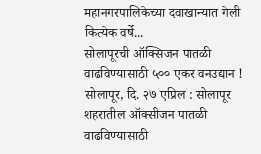महानगरपालिकेच्या दवाखान्यात गेली कित्येक वर्षे...
सोलापूरची ऑक्सिजन पातळी वाढविण्यासाठी ५०० एकर वनउद्यान ! सोलापूर, दि. २७ एप्रिल : सोलापूर शहरातील ऑक्सीजन पातळी वाढविण्यासाठी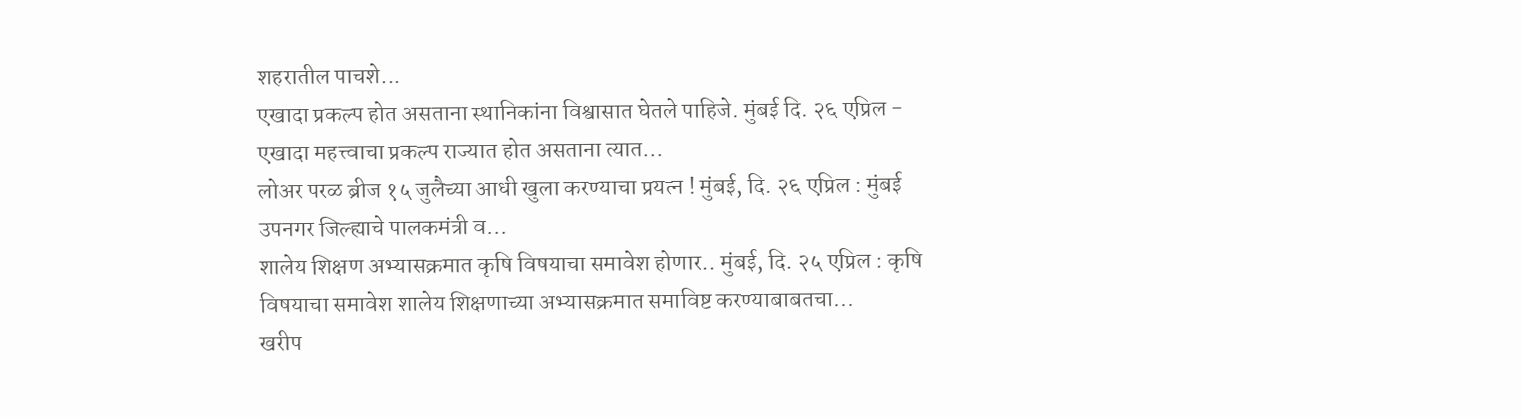शहरातील पाचशे...
एखादा प्रकल्प होत असताना स्थानिकांना विश्वासात घेतले पाहिजे. मुंबई दि. २६ एप्रिल - एखादा महत्त्वाचा प्रकल्प राज्यात होत असताना त्यात...
लोअर परळ ब्रीज १५ जुलैच्या आधी खुला करण्याचा प्रयत्न ! मुंबई, दि. २६ एप्रिल : मुंबई उपनगर जिल्ह्याचे पालकमंत्री व...
शालेय शिक्षण अभ्यासक्रमात कृषि विषयाचा समावेश होणार.. मुंबई, दि. २५ एप्रिल : कृषि विषयाचा समावेश शालेय शिक्षणाच्या अभ्यासक्रमात समाविष्ट करण्याबाबतचा...
खरीप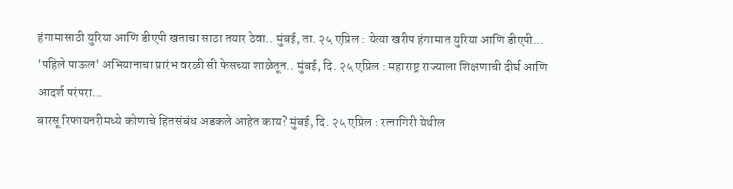हंगामासाठी युरिया आणि डीएपी खताचा साठा तयार ठेवा.. मुंबई, ता. २५ एप्रिल : येत्या खरीप हंगामात युरिया आणि डीएपी...
'पहिले पाऊल' अभियानाचा प्रारंभ वरळी सी फेसच्या शाळेतून.. मुंबई, दि. २५ एप्रिल : महाराष्ट्र राज्याला शिक्षणाची दीर्घ आणि आदर्श परंपरा...
बारसू रिफायनरीमध्ये कोणाचे हितसंबंध अडकले आहेत काय? मुंबई, दि. २५ एप्रिल : रत्नागिरी येथील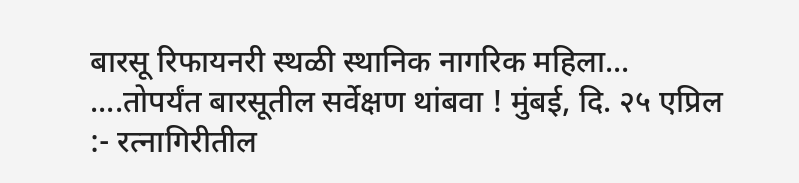बारसू रिफायनरी स्थळी स्थानिक नागरिक महिला...
....तोपर्यंत बारसूतील सर्वेक्षण थांबवा ! मुंबई, दि. २५ एप्रिल :- रत्नागिरीतील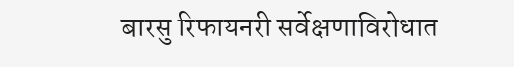बारसु रिफायनरी सर्वेक्षणाविरोधात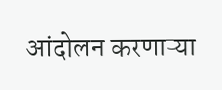आंदोलन करणाऱ्या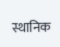स्थानिक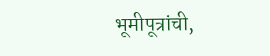भूमीपूत्रांची,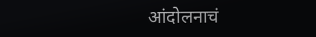आंदोलनाचं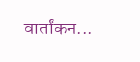वार्तांकन...